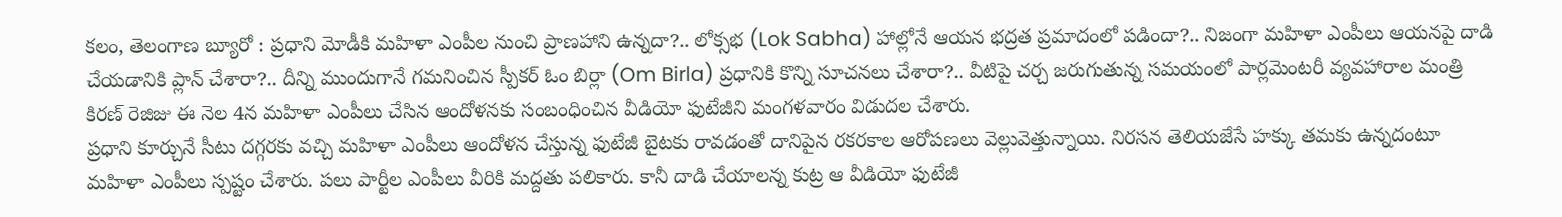కలం, తెలంగాణ బ్యూరో : ప్రధాని మోడీకి మహిళా ఎంపీల నుంచి ప్రాణహాని ఉన్నదా?.. లోక్సభ (Lok Sabha) హాల్లోనే ఆయన భద్రత ప్రమాదంలో పడిందా?.. నిజంగా మహిళా ఎంపీలు ఆయనపై దాడి చేయడానికి ప్లాన్ చేశారా?.. దీన్ని ముందుగానే గమనించిన స్పీకర్ ఓం బిర్లా (Om Birla) ప్రధానికి కొన్ని సూచనలు చేశారా?.. వీటిపై చర్చ జరుగుతున్న సమయంలో పార్లమెంటరీ వ్యవహారాల మంత్రి కిరణ్ రెజిజు ఈ నెల 4న మహిళా ఎంపీలు చేసిన ఆందోళనకు సంబంధించిన వీడియో ఫుటేజీని మంగళవారం విడుదల చేశారు.
ప్రధాని కూర్చునే సీటు దగ్గరకు వచ్చి మహిళా ఎంపీలు ఆందోళన చేస్తున్న ఫుటేజీ బైటకు రావడంతో దానిపైన రకరకాల ఆరోపణలు వెల్లువెత్తున్నాయి. నిరసన తెలియజేసే హక్కు తమకు ఉన్నదంటూ మహిళా ఎంపీలు స్పష్టం చేశారు. పలు పార్టీల ఎంపీలు వీరికి మద్దతు పలికారు. కానీ దాడి చేయాలన్న కుట్ర ఆ వీడియో ఫుటేజీ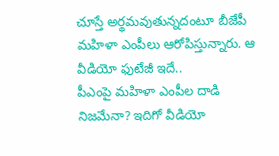చూస్తే అర్థమవుతున్నదంటూ బీజేపీ మహిళా ఎంపీలు ఆరోపిస్తున్నారు. ఆ వీడియో ఫుటేజీ ఇదే..
పీఎంపై మహిళా ఎంపీల దాడి నిజమేనా? ఇదిగో వీడియో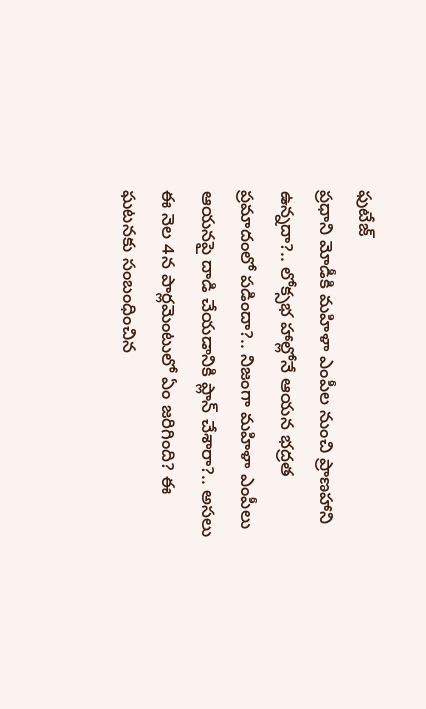ఫుటేజ్
ప్రధాని మోడీకి మహిళా ఎంపీల నుంచి ప్రాణహాని ఉన్నదా?.. లోక్సభ హాల్లోనే ఆయన భద్రత ప్రమాదంలో పడిందా?.. నిజంగా మహిళా ఎంపీలు ఆయనపై దాడి చేయడానికి ప్లాన్ చేశారా?.. అసలు ఈ నెల 4న పార్లమెంటులో ఏం జరిగింది? ఈ ఘటనకు సంబంధించిన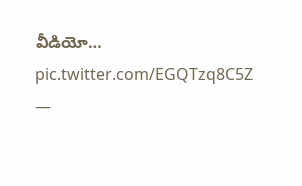వీడియో… pic.twitter.com/EGQTzq8C5Z
—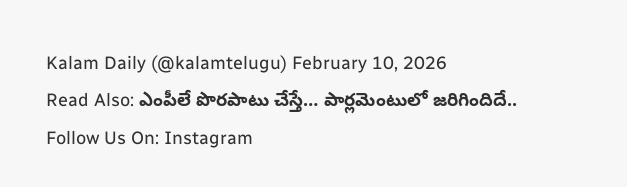Kalam Daily (@kalamtelugu) February 10, 2026
Read Also: ఎంపీలే పొరపాటు చేస్తే… పార్లమెంటులో జరిగిందిదే..
Follow Us On: Instagram